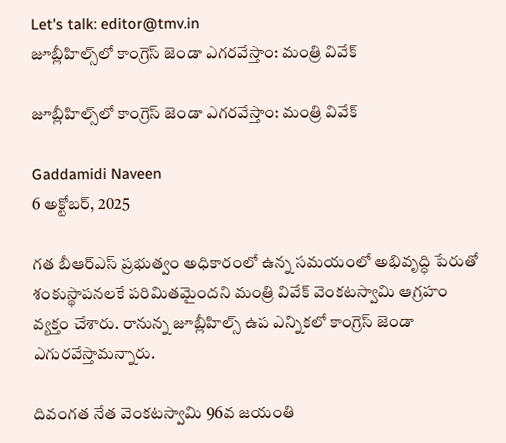Let's talk: editor@tmv.in
జూబ్లీహిల్స్‌లో కాంగ్రెస్‌ జెండా ఎగరవేస్తాం: మంత్రి వివేక్

జూబ్లీహిల్స్‌లో కాంగ్రెస్‌ జెండా ఎగరవేస్తాం: మంత్రి వివేక్

Gaddamidi Naveen
6 అక్టోబర్, 2025

గత బీఆర్ఎస్ ప్రభుత్వం అధికారంలో ఉన్న సమయంలో అభివృద్ధి పేరుతో శంకుస్థాపనలకే పరిమితమైందని మంత్రి వివేక్ వెంకటస్వామి ఆగ్రహం వ్యక్తం చేశారు. రానున్న జూబ్లీహిల్స్ ఉప ఎన్నికలో కాంగ్రెస్ జెండా ఎగురవేస్తామన్నారు.

దివంగత నేత వెంకటస్వామి 96వ జయంతి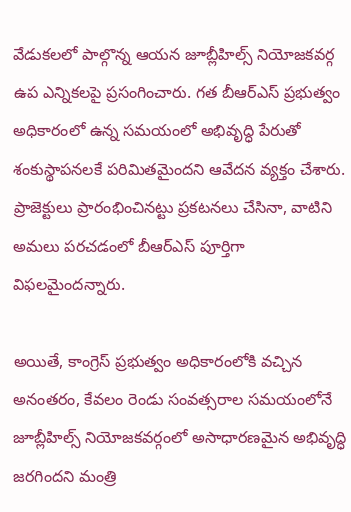వేడుకలలో పాల్గొన్న ఆయన జూబ్లీహిల్స్ నియోజకవర్గ ఉప ఎన్నికలపై ప్రసంగించారు. గత బీఆర్ఎస్ ప్రభుత్వం అధికారంలో ఉన్న సమయంలో అభివృద్ధి పేరుతో శంకుస్థాపనలకే పరిమితమైందని ఆవేదన వ్యక్తం చేశారు. ప్రాజెక్టులు ప్రారంభించినట్టు ప్రకటనలు చేసినా, వాటిని అమలు పరచడంలో బీఆర్ఎస్ పూర్తిగా విఫలమైందన్నారు.

అయితే, కాంగ్రెస్ ప్రభుత్వం అధికారంలోకి వచ్చిన అనంతరం, కేవలం రెండు సంవత్సరాల సమయంలోనే జూబ్లీహిల్స్ నియోజకవర్గంలో అసాధారణమైన అభివృద్ధి జరగిందని మంత్రి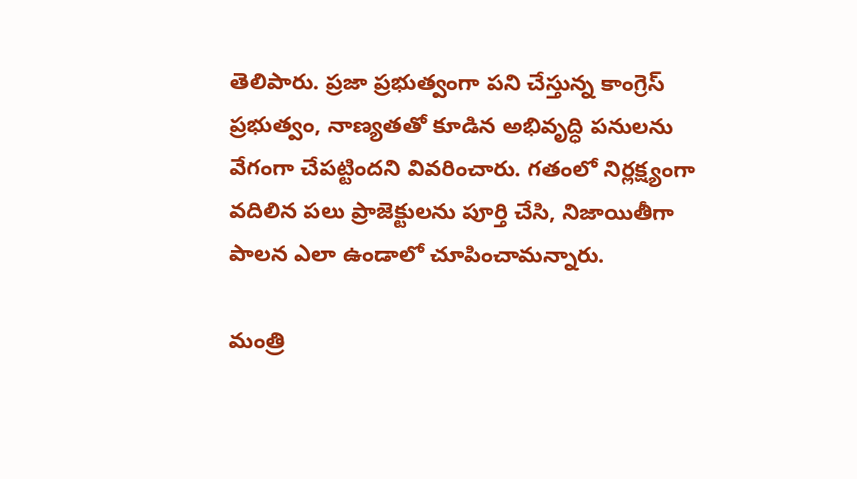తెలిపారు. ప్రజా ప్రభుత్వంగా పని చేస్తున్న కాంగ్రెస్ ప్రభుత్వం, నాణ్యతతో కూడిన అభివృద్ధి పనులను వేగంగా చేపట్టిందని వివరించారు. గతంలో నిర్లక్ష్యంగా వదిలిన పలు ప్రాజెక్టులను పూర్తి చేసి, నిజాయితీగా పాలన ఎలా ఉండాలో చూపించామన్నారు.

మంత్రి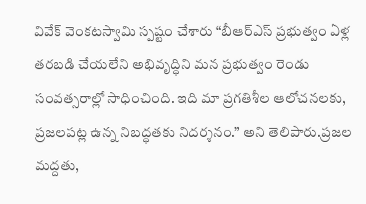వివేక్ వెంకటస్వామి స్పష్టం చేశారు “బీఆర్ఎస్ ప్రభుత్వం ఏళ్ల తరబడి చేయలేని అభివృద్ధిని మన ప్రభుత్వం రెండు సంవత్సరాల్లో సాధించింది. ఇది మా ప్రగతిశీల ఆలోచనలకు, ప్రజలపట్ల ఉన్న నిబద్ధతకు నిదర్శనం.” అని తెలిపారు.ప్రజల మద్దతు,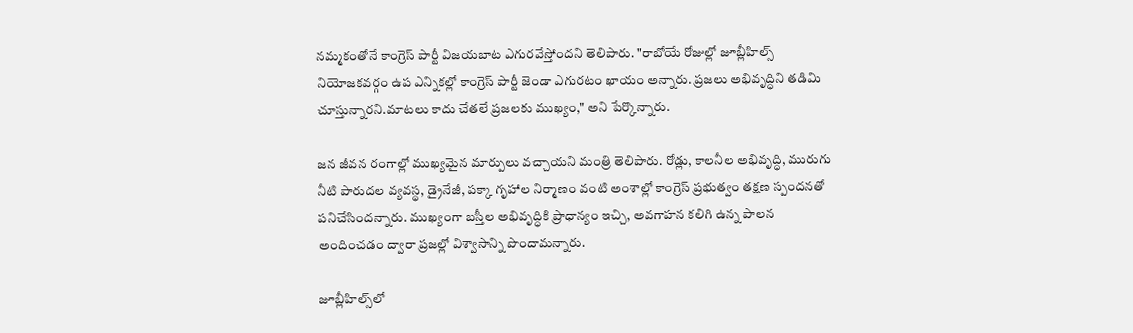నమ్మకంతోనే కాంగ్రెస్ పార్టీ విజయబాట ఎగురవేస్తోందని తెలిపారు. "రాబోయే రోజుల్లో జూబ్లీహిల్స్ నియోజకవర్గం ఉప ఎన్నికల్లో కాంగ్రెస్ పార్టీ జెండా ఎగురటం ఖాయం అన్నారు. ప్రజలు అభివృద్ధిని తడిమి చూస్తున్నారని.మాటలు కాదు చేతలే ప్రజలకు ముఖ్యం," అని పేర్కొన్నారు.

జన జీవన రంగాల్లో ముఖ్యమైన మార్పులు వచ్చాయని మంత్రి తెలిపారు. రోడ్లు, కాలనీల అభివృద్ధి, మురుగు నీటి పారుదల వ్యవస్థ, డ్రైనేజీ, పక్కా గృహాల నిర్మాణం వంటి అంశాల్లో కాంగ్రెస్ ప్రభుత్వం తక్షణ స్పందనతో పనిచేసిందన్నారు. ముఖ్యంగా బస్తీల అభివృద్ధికి ప్రాధాన్యం ఇచ్చి, అవగాహన కలిగి ఉన్న పాలన అందించడం ద్వారా ప్రజల్లో విశ్వాసాన్ని పొందామన్నారు.

జూబ్లీహిల్స్‌లో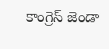కాంగ్రెస్‌ జెండా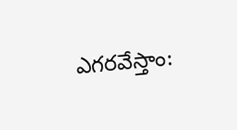ఎగరవేస్తాం: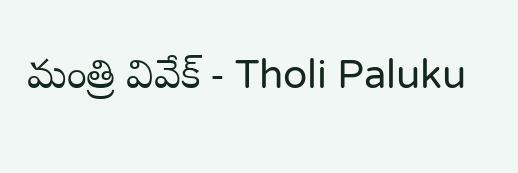మంత్రి వివేక్ - Tholi Paluku